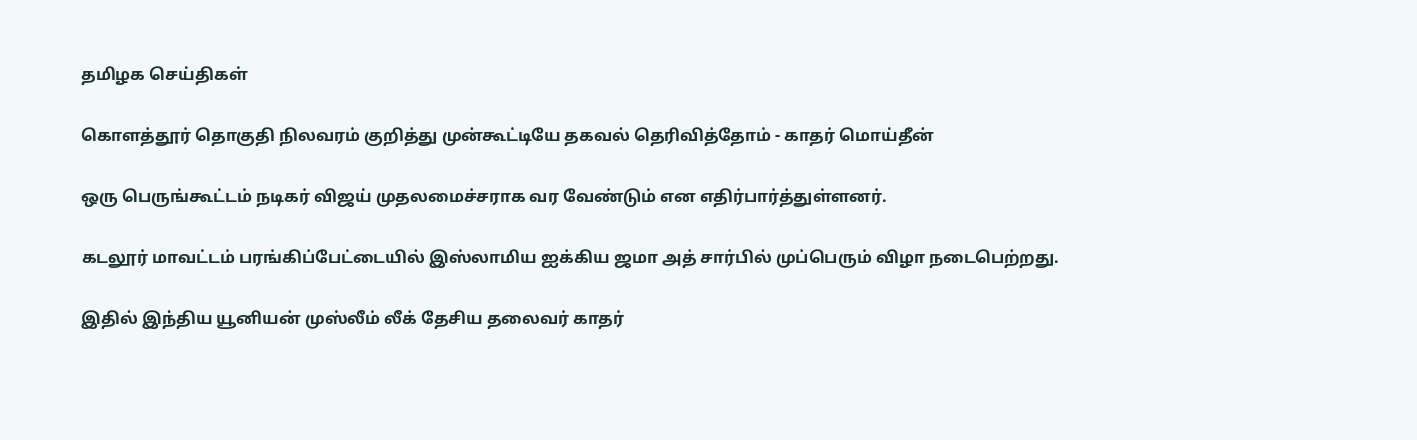தமிழக செய்திகள்

கொளத்தூர் தொகுதி நிலவரம் குறித்து முன்கூட்டியே தகவல் தெரிவித்தோம் - காதர் மொய்தீன்

ஒரு பெருங்கூட்டம் நடிகர் விஜய் முதலமைச்சராக வர வேண்டும் என எதிர்பார்த்துள்ளனர்.

கடலூர் மாவட்டம் பரங்கிப்பேட்டையில் இஸ்லாமிய ஐக்கிய ஜமா அத் சார்பில் முப்பெரும் விழா நடைபெற்றது.

இதில் இந்திய யூனியன் முஸ்லீம் லீக் தேசிய தலைவர் காதர்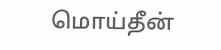மொய்தீன்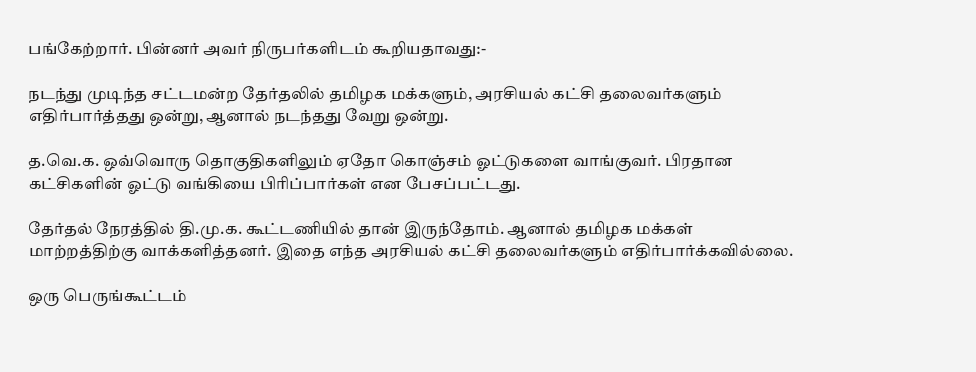பங்கேற்றார். பின்னர் அவர் நிருபர்களிடம் கூறியதாவது:-

நடந்து முடிந்த சட்டமன்ற தேர்தலில் தமிழக மக்களும், அரசியல் கட்சி தலைவர்களும் எதிர்பார்த்தது ஒன்று, ஆனால் நடந்தது வேறு ஒன்று.

த.வெ.க. ஒவ்வொரு தொகுதிகளிலும் ஏதோ கொஞ்சம் ஓட்டுகளை வாங்குவர். பிரதான கட்சிகளின் ஓட்டு வங்கியை பிரிப்பார்கள் என பேசப்பட்டது.

தேர்தல் நேரத்தில் தி.மு.க. கூட்டணியில் தான் இருந்தோம். ஆனால் தமிழக மக்கள் மாற்றத்திற்கு வாக்களித்தனர். இதை எந்த அரசியல் கட்சி தலைவர்களும் எதிர்பார்க்கவில்லை.

ஒரு பெருங்கூட்டம்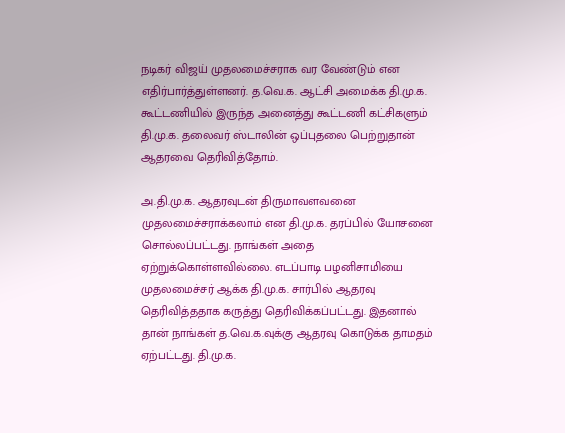நடிகர் விஜய் முதலமைச்சராக வர வேண்டும் என எதிர்பார்த்துள்ளனர். த.வெ.க. ஆட்சி அமைக்க தி.மு.க. கூட்டணியில் இருந்த அனைத்து கூட்டணி கட்சிகளும் தி.மு.க. தலைவர் ஸ்டாலின் ஒப்புதலை பெற்றுதான் ஆதரவை தெரிவித்தோம்.

அ.தி.மு.க. ஆதரவுடன் திருமாவளவனை முதலமைச்சராக்கலாம் என தி.மு.க. தரப்பில் யோசனை சொல்லப்பட்டது. நாங்கள் அதை ஏற்றுக்கொள்ளவில்லை. எடப்பாடி பழனிசாமியை முதலமைச்சர் ஆக்க தி.மு.க. சார்பில் ஆதரவு தெரிவித்ததாக கருத்து தெரிவிக்கப்பட்டது. இதனால் தான் நாங்கள் த.வெ.க.வுக்கு ஆதரவு கொடுக்க தாமதம் ஏற்பட்டது. தி.மு.க.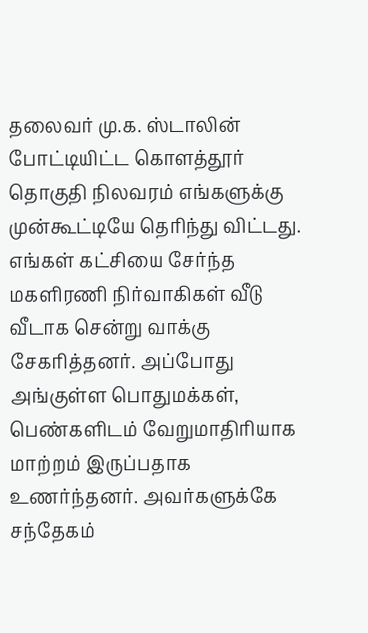தலைவர் மு.க. ஸ்டாலின் போட்டியிட்ட கொளத்தூர் தொகுதி நிலவரம் எங்களுக்கு முன்கூட்டியே தெரிந்து விட்டது. எங்கள் கட்சியை சேர்ந்த மகளிரணி நிர்வாகிகள் வீடு வீடாக சென்று வாக்கு சேகரித்தனர். அப்போது அங்குள்ள பொதுமக்கள், பெண்களிடம் வேறுமாதிரியாக மாற்றம் இருப்பதாக உணர்ந்தனர். அவர்களுக்கே சந்தேகம்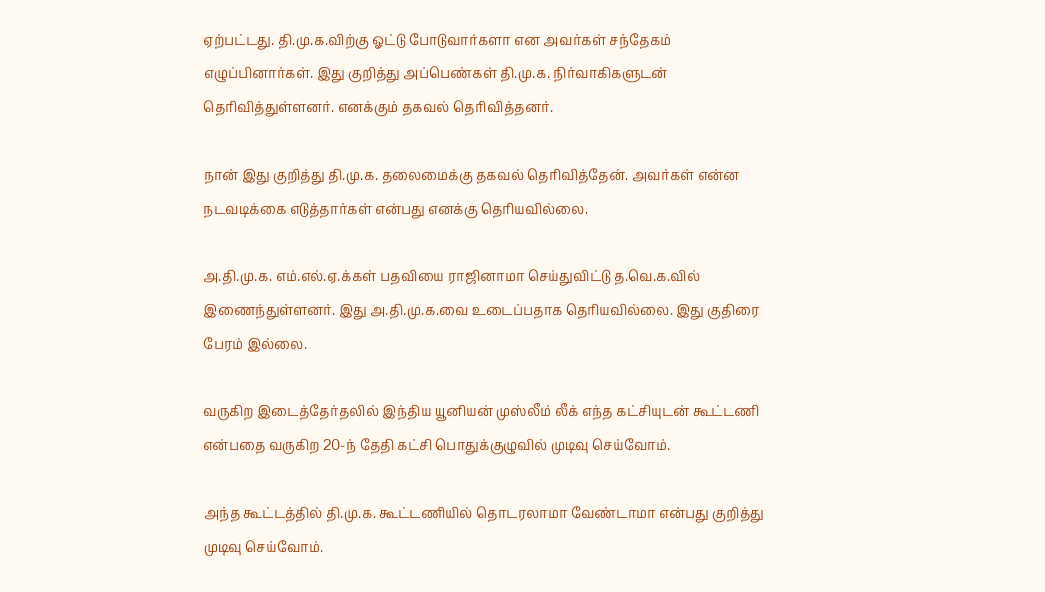ஏற்பட்டது. தி.மு.க.விற்கு ஓட்டு போடுவார்களா என அவர்கள் சந்தேகம் எழுப்பினார்கள். இது குறித்து அப்பெண்கள் தி.மு.க. நிர்வாகிகளுடன் தெரிவித்துள்ளனர். எனக்கும் தகவல் தெரிவித்தனர்.

நான் இது குறித்து தி.மு.க. தலைமைக்கு தகவல் தெரிவித்தேன். அவர்கள் என்ன நடவடிக்கை எடுத்தார்கள் என்பது எனக்கு தெரியவில்லை.

அ.தி.மு.க. எம்.எல்.ஏ.க்கள் பதவியை ராஜினாமா செய்துவிட்டு த.வெ.க.வில் இணைந்துள்ளனர். இது அ.தி.மு.க.வை உடைப்பதாக தெரியவில்லை. இது குதிரை பேரம் இல்லை.

வருகிற இடைத்தேர்தலில் இந்திய யூனியன் முஸ்லீம் லீக் எந்த கட்சியுடன் கூட்டணி என்பதை வருகிற 20-ந் தேதி கட்சி பொதுக்குழுவில் முடிவு செய்வோம்.

அந்த கூட்டத்தில் தி.மு.க. கூட்டணியில் தொடரலாமா வேண்டாமா என்பது குறித்து முடிவு செய்வோம்.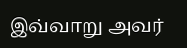இவ்வாறு அவர்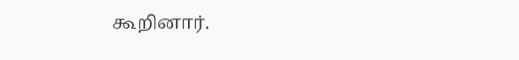கூறினார்.